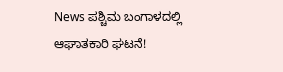News ಪಶ್ಚಿಮ ಬಂಗಾಳದಲ್ಲಿ ಆಘಾತಕಾರಿ ಘಟನೆ!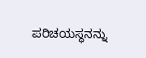ಪರಿಚಯಸ್ಥನನ್ನು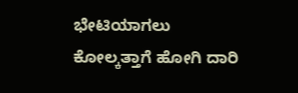ಭೇಟಿಯಾಗಲು ಕೋಲ್ಕತ್ತಾಗೆ ಹೋಗಿ ದಾರಿ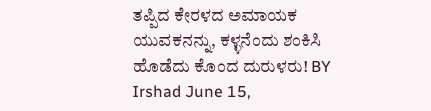ತಪ್ಪಿದ ಕೇರಳದ ಅಮಾಯಕ ಯುವಕನನ್ನು, ಕಳ್ಳನೆಂದು ಶಂಕಿಸಿ ಹೊಡೆದು ಕೊಂದ ದುರುಳರು! BY Irshad June 15,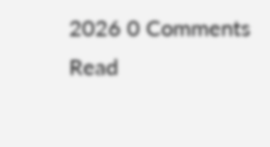2026 0 Comments Read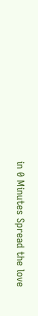in 0 Minutes Spread the love